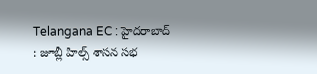Telangana EC : హైదరాబాద్ : జూబ్లీ హిల్స్ శాసన సభ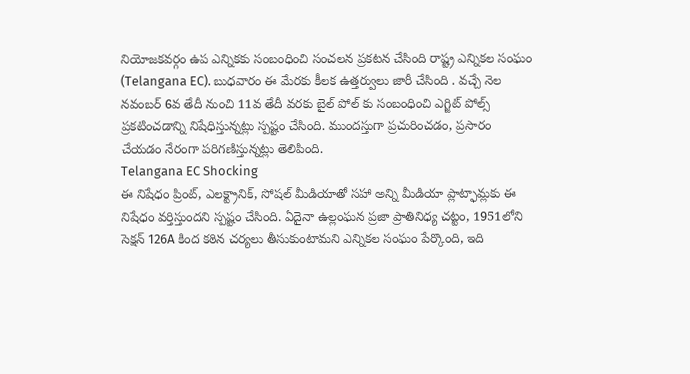నియోజకవర్గం ఉప ఎన్నికకు సంబంధించి సంచలన ప్రకటన చేసింది రాష్ట్ర ఎన్నికల సంఘం (Telangana EC). బుధవారం ఈ మేరకు కీలక ఉత్తర్వులు జారీ చేసింది . వచ్చే నెల నవంబర్ 6వ తేదీ నుంచి 11వ తేదీ వరకు బైల్ పోల్ కు సంబంధించి ఎగ్జిట్ పోల్స్ ప్రకటించడాన్ని నిషేధిస్తున్నట్లు స్పష్టం చేసింది. ముందస్తుగా ప్రచురించడం, ప్రసారం చేయడం నేరంగా పరిగణిస్తున్నట్లు తెలిపింది.
Telangana EC Shocking
ఈ నిషేధం ప్రింట్, ఎలక్ట్రానిక్, సోషల్ మీడియాతో సహా అన్ని మీడియా ప్లాట్ఫామ్లకు ఈ నిషేధం వర్తిస్తుందని స్పష్టం చేసింది. ఏదైనా ఉల్లంఘన ప్రజా ప్రాతినిధ్య చట్టం, 1951లోని సెక్షన్ 126A కింద కఠిన చర్యలు తీసుకుంటామని ఎన్నికల సంఘం పేర్కొంది, ఇది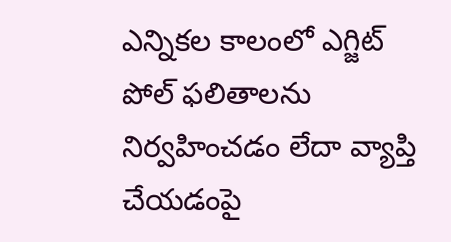ఎన్నికల కాలంలో ఎగ్జిట్ పోల్ ఫలితాలను నిర్వహించడం లేదా వ్యాప్తి చేయడంపై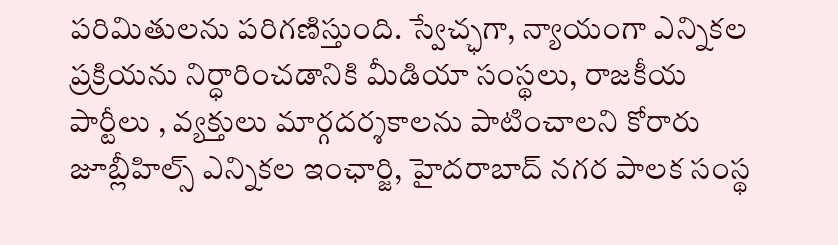పరిమితులను పరిగణిస్తుంది. స్వేచ్ఛగా, న్యాయంగా ఎన్నికల ప్రక్రియను నిర్ధారించడానికి మీడియా సంస్థలు, రాజకీయ పార్టీలు , వ్యక్తులు మార్గదర్శకాలను పాటించాలని కోరారు జూబ్లీహిల్స్ ఎన్నికల ఇంఛార్జి, హైదరాబాద్ నగర పాలక సంస్థ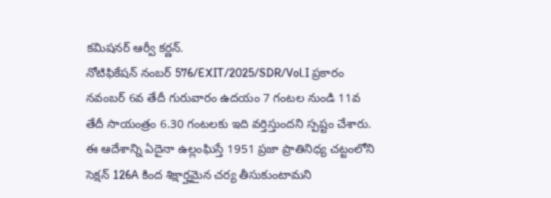కమిషనర్ ఆర్వీ కర్ణన్.
నోటిఫికేషన్ నంబర్ 576/EXIT/2025/SDR/Vol.I ప్రకారం నవంబర్ 6వ తేదీ గురువారం ఉదయం 7 గంటల నుండి 11వ తేదీ సాయంత్రం 6.30 గంటలకు ఇది వర్తిస్తుందని స్పష్టం చేశారు. ఈ ఆదేశాన్ని ఏదైనా ఉల్లంఘిస్తే 1951 ప్రజా ప్రాతినిధ్య చట్టంలోని సెక్షన్ 126A కింద శిక్షార్హమైన చర్య తీసుకుంటామని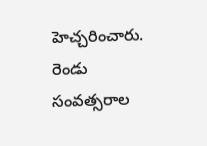హెచ్చరించారు. రెండు సంవత్సరాల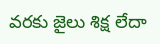వరకు జైలు శిక్ష లేదా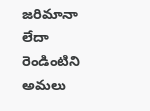జరిమానా లేదా రెండింటిని అమలు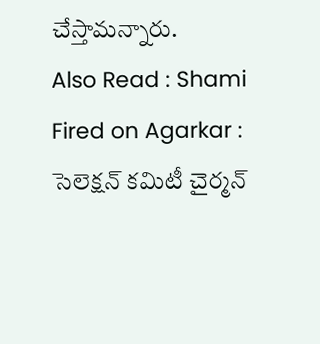చేస్తామన్నారు.
Also Read : Shami Fired on Agarkar : సెలెక్షన్ కమిటీ చైర్మన్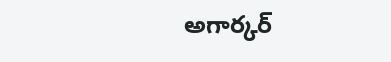అగార్కర్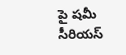పై షమీ సీరియస్